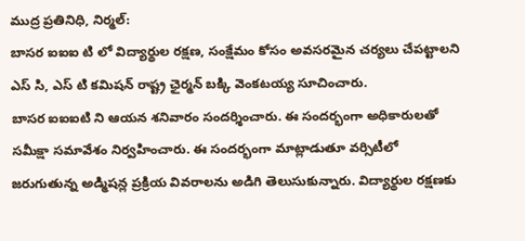ముద్ర ప్రతినిధి, నిర్మల్:
బాసర ఐఐఐ టి లో విద్యార్థుల రక్షణ, సంక్షేమం కోసం అవసరమైన చర్యలు చేపట్టాలని ఎస్ సి, ఎస్ టి కమిషన్ రాష్ట్ర ఛైర్మన్ బక్కి వెంకటయ్య సూచించారు.
బాసర ఐఐఐటి ని ఆయన శనివారం సందర్శించారు. ఈ సందర్భంగా అధికారులతో సమీక్షా సమావేశం నిర్వహించారు. ఈ సందర్భంగా మాట్లాడుతూ వర్సిటీలో జరుగుతున్న అడ్మిషన్ల ప్రక్రియ వివరాలను అడిగి తెలుసుకున్నారు. విద్యార్థుల రక్షణకు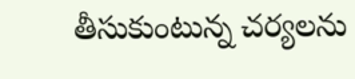తీసుకుంటున్న చర్యలను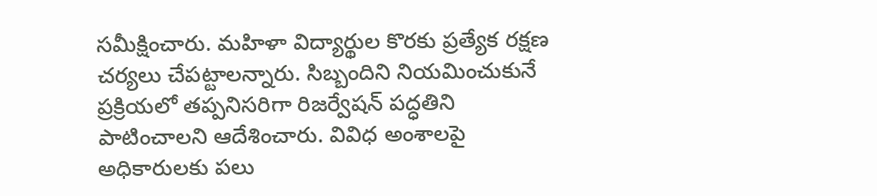సమీక్షించారు. మహిళా విద్యార్థుల కొరకు ప్రత్యేక రక్షణ చర్యలు చేపట్టాలన్నారు. సిబ్బందిని నియమించుకునే ప్రక్రియలో తప్పనిసరిగా రిజర్వేషన్ పద్ధతిని పాటించాలని ఆదేశించారు. వివిధ అంశాలపై అధికారులకు పలు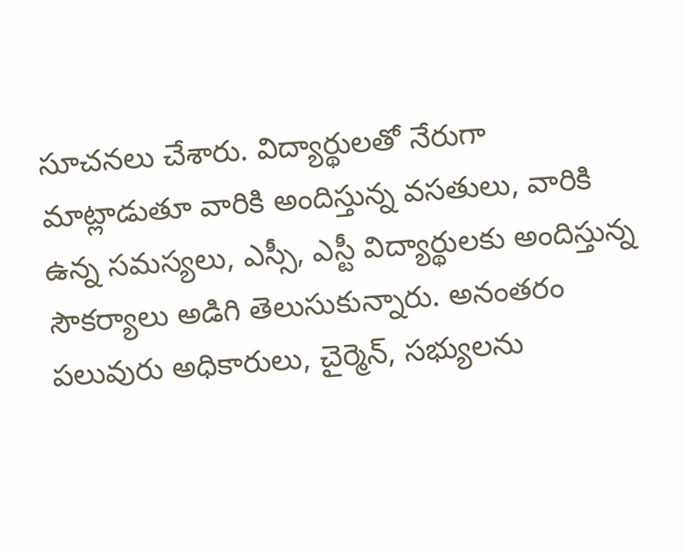సూచనలు చేశారు. విద్యార్థులతో నేరుగా మాట్లాడుతూ వారికి అందిస్తున్న వసతులు, వారికి ఉన్న సమస్యలు, ఎస్సీ, ఎస్టీ విద్యార్థులకు అందిస్తున్న సౌకర్యాలు అడిగి తెలుసుకున్నారు. అనంతరం పలువురు అధికారులు, చైర్మెన్, సభ్యులను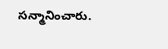సన్మానించారు.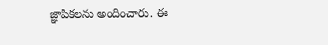జ్ఞాపికలను అందించారు. ఈ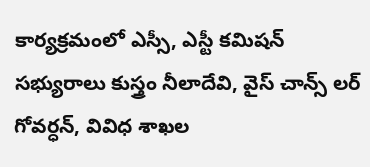కార్యక్రమంలో ఎస్సీ, ఎస్టీ కమిషన్ సభ్యురాలు కుస్త్రం నీలాదేవి, వైస్ చాన్స్ లర్ గోవర్ధన్, వివిధ శాఖల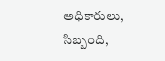అధికారులు, సిబ్బంది,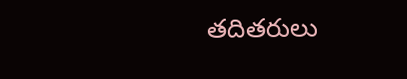తదితరులు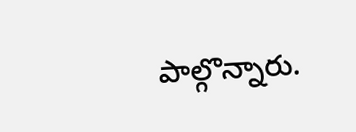పాల్గొన్నారు.